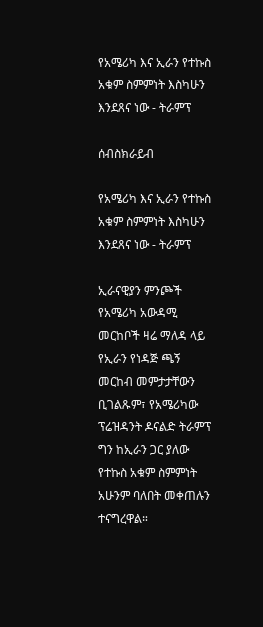የአሜሪካ እና ኢራን የተኩስ አቁም ስምምነት እስካሁን እንደጸና ነው - ትራምፕ

ሰብስክራይብ

የአሜሪካ እና ኢራን የተኩስ አቁም ስምምነት እስካሁን እንደጸና ነው - ትራምፕ

ኢራናዊያን ምንጮች የአሜሪካ አውዳሚ መርከቦች ዛሬ ማለዳ ላይ የኢራን የነዳጅ ጫኝ መርከብ መምታታቸውን ቢገልጹም፣ የአሜሪካው ፕሬዝዳንት ዶናልድ ትራምፕ ግን ከኢራን ጋር ያለው የተኩስ አቁም ስምምነት አሁንም ባለበት መቀጠሉን ተናግረዋል።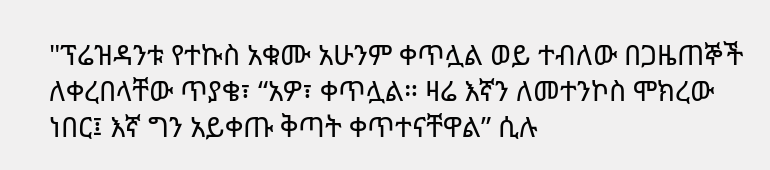"ፕሬዝዳንቱ የተኩስ አቁሙ አሁንም ቀጥሏል ወይ ተብለው በጋዜጠኞች ለቀረበላቸው ጥያቄ፣ “አዎ፣ ቀጥሏል። ዛሬ እኛን ለመተንኮስ ሞክረው ነበር፤ እኛ ግን አይቀጡ ቅጣት ቀጥተናቸዋል” ሲሉ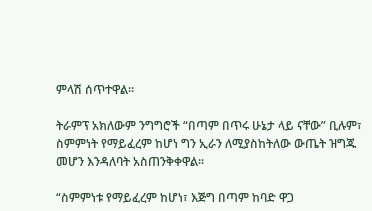ምላሽ ሰጥተዋል።

ትራምፕ አክለውም ንግግሮች “በጣም በጥሩ ሁኔታ ላይ ናቸው” ቢሉም፣ ስምምነት የማይፈረም ከሆነ ግን ኢራን ለሚያስከትለው ውጤት ዝግጁ መሆን እንዳለባት አስጠንቅቀዋል።

“ስምምነቱ የማይፈረም ከሆነ፣ እጅግ በጣም ከባድ ዋጋ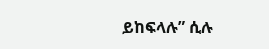ይከፍላሉ” ሲሉ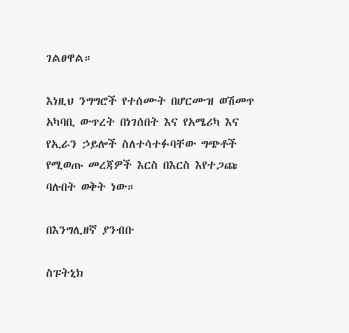ገልፀዋል።

እነዚህ ንግግሮች የተሰሙት በሆርሙዝ ወሽመጥ አካባቢ ውጥረት በነገሰበት እና የአሜሪካ እና የኢራን ኃይሎች ስለተሳተፉባቸው ግጭቶች የሚወጡ መረጃዎች እርስ በእርስ እየተጋጩ ባሉበት ወቅት ነው።

በእንግሊዘኛ ያንብቡ

ስፑትኒክ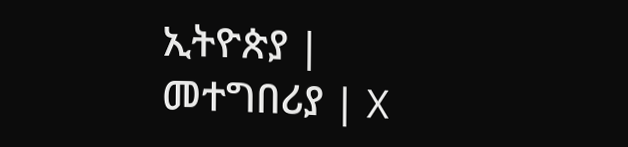ኢትዮጵያ | መተግበሪያ | X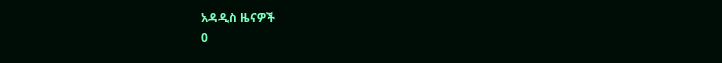አዳዲስ ዜናዎች
0